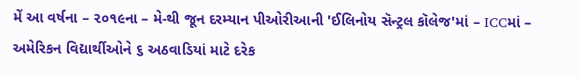મેં આ વર્ષના – ૨૦૧૯ના – મે-થી જૂન દરમ્યાન પીઓરીઆની 'ઈલિનોય સૅન્ટ્રલ કૉલેજ'માં – ICCમાં – અમેરિકન વિદ્યાર્થીઓને ૬ અઠવાડિયાં માટે દરેક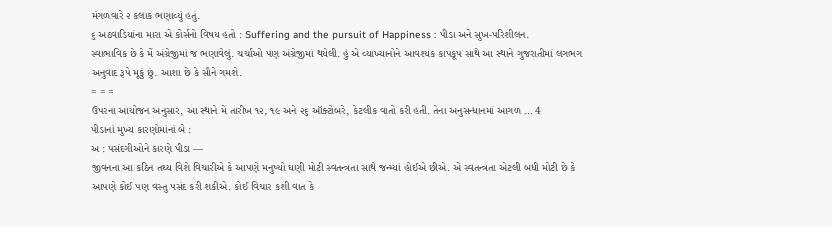મંગળવારે ૨ કલાક ભણાવ્યું હતું.
૬ અઠવાડિયાંના મારા એ કોર્સનો વિષય હતો : Suffering and the pursuit of Happiness : પીડા અને સુખ-પરિશીલન.
સ્વાભાવિક છે કે મેં અંગ્રેજીમાં જ ભણાવેલું. ચર્ચાઓ પણ અંગ્રેજીમાં થયેલી. હું એ વ્યાખ્યાનોને આવશ્યક કાપકૂપ સાથે આ સ્થાને ગુજરાતીમાં લગભગ અનુવાદ રૂપે મૂકું છું. આશા છે કે સૌને ગમશે.
= = =
ઉપરના આયોજન અનુસાર, આ સ્થાને મેં તારીખ ૧૨, ૧૯ અને ૨૬ ઑક્ટોબરે, કેટલીક વાતો કરી હતી. તેના અનુસન્ધાનમાં આગળ … 4
પીડાનાં મુખ્ય કારણોમાંનાં બે :
અ : પસંદગીઓને કારણે પીડા —
જીવનના આ કઠિન તથ્ય વિશે વિચારીએ કે આપણે મનુષ્યો ઘણી મોટી સ્વતન્ત્રતા સાથે જન્મ્યાં હોઈએ છીએ. એ સ્વતન્ત્રતા એટલી બધી મોટી છે કે આપણે કોઈ પણ વસ્તુ પસંદ કરી શકીએ. કોઈ વિચાર કશી વાત કે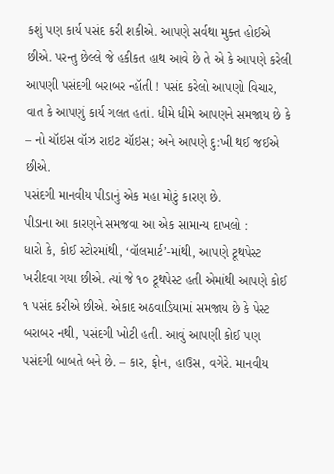કશું પણ કાર્ય પસંદ કરી શકીએ. આપણે સર્વથા મુક્ત હોઈએ છીએ. પરન્તુ છેલ્લે જે હકીકત હાથ આવે છે તે એ કે આપણે કરેલી આપણી પસંદગી બરાબર ન્હૉતી ! પસંદ કરેલો આપણો વિચાર, વાત કે આપણું કાર્ય ગલત હતાં. ધીમે ધીમે આપણને સમજાય છે કે – નો ચૉઇસ વૉઝ રાઇટ ચૉઇસ; અને આપણે દુ:ખી થઈ જઈએ છીએ.
પસંદગી માનવીય પીડાનું એક મહા મોટું કારણ છે.
પીડાના આ કારણને સમજવા આ એક સામાન્ય દાખલો :
ધારો કે, કોઈ સ્ટોરમાંથી, ‘વૉલમાર્ટ’-માંથી, આપણે ટૂથપેસ્ટ ખરીદવા ગયા છીએ. ત્યાં જે ૧૦ ટૂથપેસ્ટ હતી એમાંથી આપણે કોઈ ૧ પસંદ કરીએ છીએ. એકાદ અઠવાડિયામાં સમજાય છે કે પેસ્ટ બરાબર નથી, પસંદગી ખોટી હતી. આવું આપણી કોઈ પણ પસંદગી બાબતે બને છે. – કાર, ફોન, હાઉસ, વગેરે. માનવીય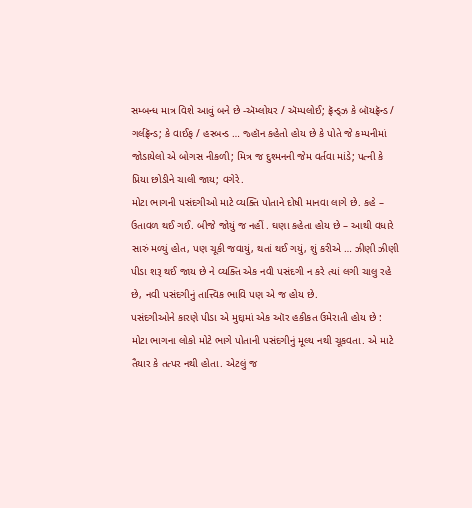સમ્બન્ધ માત્ર વિશે આવું બને છે -ઍમ્લોયર / ઍમ્પલોઈ; ફ્રૅન્ડ્ઝ કે બૉયફ્રૅન્ડ / ગર્લફ્રૅન્ડ; કે વાઈફ / હસ્બન્ડ … જ્હૉન કહેતો હોય છે કે પોતે જે કમ્પનીમાં જોડાયેલો એ બોગસ નીકળી; મિત્ર જ દુશ્મનની જેમ વર્તવા માંડે; પત્ની કે પ્રિયા છોડીને ચાલી જાય; વગેરે.
મોટા ભાગની પસંદગીઓ માટે વ્યક્તિ પોતાને દોષી માનવા લાગે છે. કહે – ઉતાવળ થઈ ગઈ. બીજે જોયું જ નહીં . ઘણા કહેતા હોય છે – આથી વધારે સારું મળ્યું હોત, પણ ચૂકી જવાયું, થતાં થઈ ગયું, શું કરીએ … ઝીણી ઝીણી પીડા શરૂ થઈ જાય છે ને વ્યક્તિ એક નવી પસંદગી ન કરે ત્યાં લગી ચાલુ રહે છે, નવી પસંદગીનું તાત્ત્વિક ભાવિ પણ એ જ હોય છે.
પસંદગીઓને કારણે પીડા એ મુદ્દામાં એક ઑર હકીકત ઉમેરાતી હોય છે :
મોટા ભાગના લોકો મોટે ભાગે પોતાની પસંદગીનું મૂલ્ય નથી ચૂકવતા. એ માટે તૈયાર કે તત્પર નથી હોતા. એટલું જ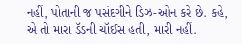નહીં, પોતાની જ પસંદગીને ડિઝ-ઓન કરે છે. કહે, એ તો મારા ડૅડની ચૉઈસ હતી, મારી નહીં.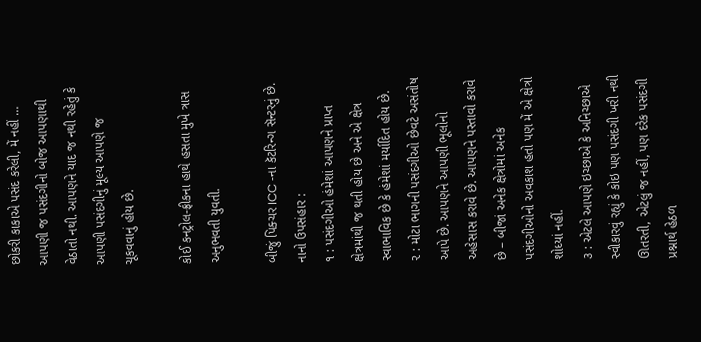છોકરી કાકાએ પસંદ કરેલી, મેં નહીં … આપણી જ પસંદગીનો બોજ આપણાથી વેઠાતો નથી. આપણને યાદ જ નથી રહેતું કે આપણી પસંદગીનું મૂલ્ય આપણે જ ચૂકવવાનું હોય છે.

કોઈ કનટ્રોલ-ફ્રીકના હાથે હસતા મુખે ત્રાસ અનુભવતી યુવતી.

બીજું પિક્ચર ICC -ના કૅટરિન્ગ સૅન્ટરનું છે.
નાનો ઉપસંહાર :
૧ : પસંદગીઓ હંમેશાં આપણને પ્રાપ્ત ક્ષેત્રમાંથી જ થતી હોય છે અને એ ક્ષેત્ર સ્વાભાવિક છે કે હંમેશાં મર્યાદિત હોય છે.
૨ : મોટા ભાગની પસંદગીઓ છેવટે અસંતોષ આપે છે. આપણને આપણી ભૂલોનો અહેસાસ કરાવે છે. આપણને પસ્તાવો કરાવે છે – બીજાં અનેક ક્ષેત્રોમાં અનેક પસંદગીઓનો અવકાશ હતો પણ મેં એ ક્ષેત્રો શોધ્યાં નહીં.
૩ : એટલે આપણે ઇચ્છાએ કે અનિચ્છાએ સ્વીકારવું રહ્યું કે કોઇ પણ પસંદગી ખરી નથી ઊતરતી, એટલું જ નહીં, પણ દરેક પસંદગી પ્રશ્નાર્થ હેઠળ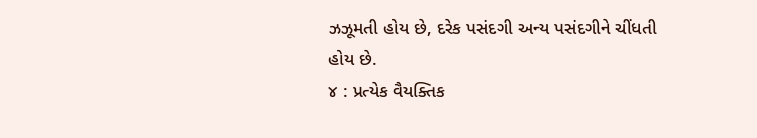ઝઝૂમતી હોય છે, દરેક પસંદગી અન્ય પસંદગીને ચીંધતી હોય છે.
૪ : પ્રત્યેક વૈયક્તિક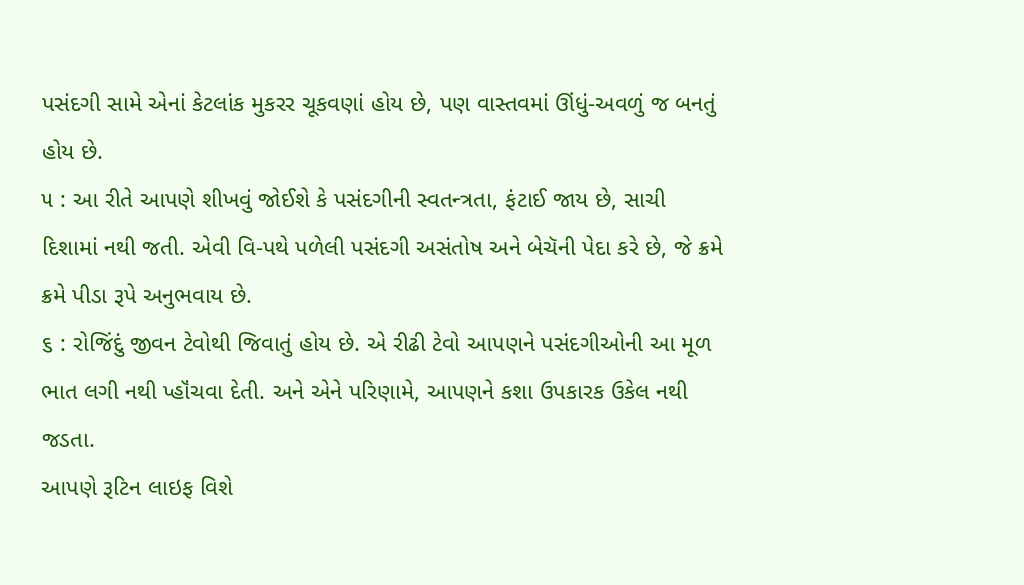પસંદગી સામે એનાં કેટલાંક મુકરર ચૂકવણાં હોય છે, પણ વાસ્તવમાં ઊંધું-અવળું જ બનતું હોય છે.
૫ : આ રીતે આપણે શીખવું જોઈશે કે પસંદગીની સ્વતન્ત્રતા, ફંટાઈ જાય છે, સાચી દિશામાં નથી જતી. એવી વિ-પથે પળેલી પસંદગી અસંતોષ અને બેચૅની પેદા કરે છે, જે ક્રમે ક્રમે પીડા રૂપે અનુભવાય છે.
૬ : રોજિંદું જીવન ટેવોથી જિવાતું હોય છે. એ રીઢી ટેવો આપણને પસંદગીઓની આ મૂળ ભાત લગી નથી પ્હૉંચવા દેતી. અને એને પરિણામે, આપણને કશા ઉપકારક ઉકેલ નથી જડતા.
આપણે રૂટિન લાઇફ વિશે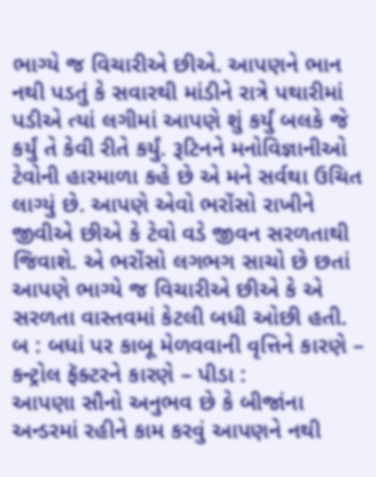ભાગ્યે જ વિચારીએ છીએ. આપણને ભાન નથી પડતું કે સવારથી માંડીને રાત્રે પથારીમાં પડીએ ત્યાં લગીમાં આપણે શું કર્યું બલકે જે કર્યું તે કેવી રીતે કર્યું. રૂટિનને મનોવિજ્ઞાનીઓ ટેવોની હારમાળા કહે છે એ મને સર્વથા ઉચિત લાગ્યું છે. આપણે એવો ભરોંસો રાખીને જીવીએ છીએ કે ટેવો વડે જીવન સરળતાથી જિવાશે. એ ભરોંસો લગભગ સાચો છે છતાં આપણે ભાગ્યે જ વિચારીએ છીએ કે એ સરળતા વાસ્તવમાં કેટલી બધી ઓછી હતી.
બ : બધાં પર કાબૂ મેળવવાની વૃત્તિને કારણે – કન્ટ્રોલ ફૅક્ટરને કારણે – પીડા :
આપણા સૌનો અનુભવ છે કે બીજાંના અન્ડરમાં રહીને કામ કરવું આપણને નથી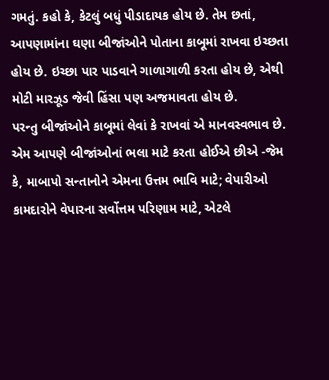ગમતું. કહો કે, કેટલું બધું પીડાદાયક હોય છે. તેમ છતાં, આપણામાંના ઘણા બીજાંઓને પોતાના કાબૂમાં રાખવા ઇચ્છતા હોય છે. ઇચ્છા પાર પાડવાને ગાળાગાળી કરતા હોય છે, એથી મોટી મારઝૂડ જેવી હિંસા પણ અજમાવતા હોય છે.
પરન્તુ બીજાંઓને કાબૂમાં લેવાં કે રાખવાં એ માનવસ્વભાવ છે. એમ આપણે બીજાંઓનાં ભલા માટે કરતા હોઈએ છીએ -જેમ કે, માબાપો સન્તાનોને એમના ઉત્તમ ભાવિ માટે; વેપારીઓ કામદારોને વેપારના સર્વોત્તમ પરિણામ માટે, એટલે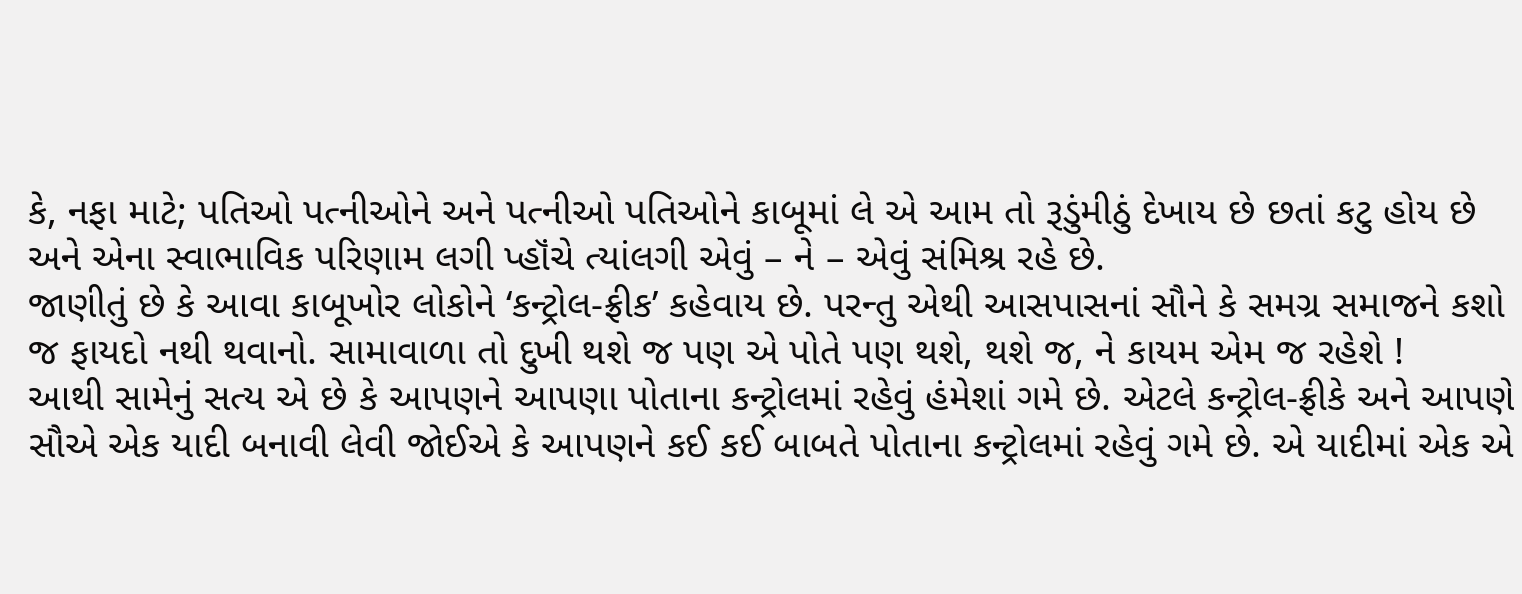કે, નફા માટે; પતિઓ પત્નીઓને અને પત્નીઓ પતિઓને કાબૂમાં લે એ આમ તો રૂડુંમીઠું દેખાય છે છતાં કટુ હોય છે અને એના સ્વાભાવિક પરિણામ લગી પ્હૉંચે ત્યાંલગી એવું – ને – એવું સંમિશ્ર રહે છે.
જાણીતું છે કે આવા કાબૂખોર લોકોને ‘કન્ટ્રોલ-ફ્રીક’ કહેવાય છે. પરન્તુ એથી આસપાસનાં સૌને કે સમગ્ર સમાજને કશો જ ફાયદો નથી થવાનો. સામાવાળા તો દુખી થશે જ પણ એ પોતે પણ થશે, થશે જ, ને કાયમ એમ જ રહેશે !
આથી સામેનું સત્ય એ છે કે આપણને આપણા પોતાના કન્ટ્રોલમાં રહેવું હંમેશાં ગમે છે. એટલે કન્ટ્રોલ-ફ્રીકે અને આપણે સૌએ એક યાદી બનાવી લેવી જોઈએ કે આપણને કઈ કઈ બાબતે પોતાના કન્ટ્રોલમાં રહેવું ગમે છે. એ યાદીમાં એક એ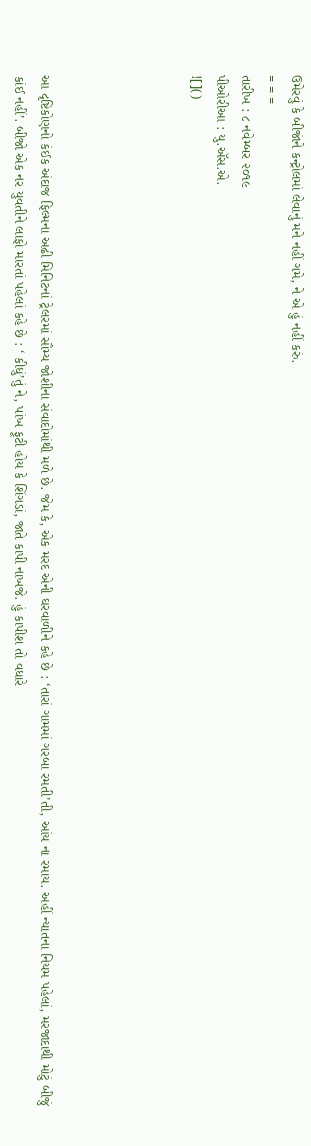ઉમેરવું કે બીજાંને કન્ટ્રોલમાં લેવાનું મને નહીં ગમે, ને એ હું નહીં કરું.
= = =
તારીખ : ૮ નવેમ્બર ૨૦૧૯
પીઓરીઆ : યુ.ઍસ.એ.
![]()





આ દૃષ્ટિકોણનો કંઈક અંદાજ ફિલ્મના અઢી મિનિટનાં ટ્રેલરમાં સૌમ્ય જોશીના સંવાદોમાંથી મળે છે. જેમ કે, એક મરદ એની ઘરવાળીને કહે છે : ‘તારાં ગામમાં ગરબા રમતી’તી, આંય ના રમાય. અહીં ન્યાતના નિયમ પહેલાં, મરજાદાથી મોટું બીજું કાંઈ નહીં’. બીજો એક નર યુવતીને લાફો મારતાં પહેલાં કહે છે : ‘ કીધું’તું ને, પાંખ ફૂટી હોય કે શિંગડાં, જાતે કાપી નાખજે. હું કાપીશ તો વધારે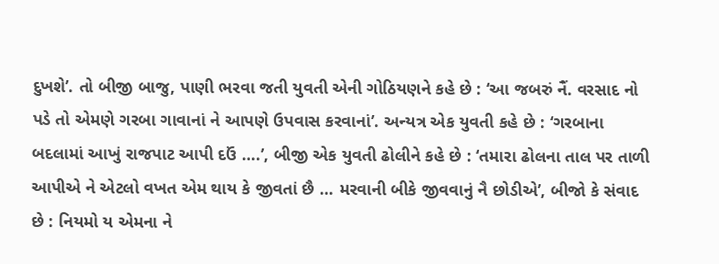દુખશે’. તો બીજી બાજુ, પાણી ભરવા જતી યુવતી એની ગોઠિયણને કહે છે : ‘આ જબરું નૈં. વરસાદ નો પડે તો એમણે ગરબા ગાવાનાં ને આપણે ઉપવાસ કરવાનાં’. અન્યત્ર એક યુવતી કહે છે : ‘ગરબાના બદલામાં આખું રાજપાટ આપી દઉં ….’, બીજી એક યુવતી ઢોલીને કહે છે : ‘તમારા ઢોલના તાલ પર તાળી આપીએ ને એટલો વખત એમ થાય કે જીવતાં છૈ … મરવાની બીકે જીવવાનું નૈ છોડીએ’, બીજો કે સંવાદ છે : નિયમો ય એમના ને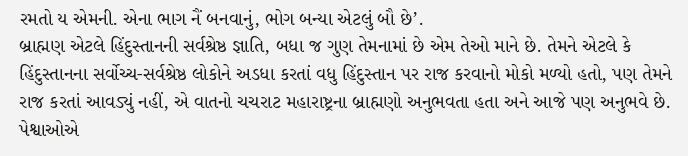રમતો ય એમની. એના ભાગ નૈં બનવાનું, ભોગ બન્યા એટલું બૌ છે’.
બ્રાહ્મણ એટલે હિંદુસ્તાનની સર્વશ્રેષ્ઠ જ્ઞાતિ, બધા જ ગુણ તેમનામાં છે એમ તેઓ માને છે. તેમને એટલે કે હિંદુસ્તાનના સર્વોચ્ચ-સર્વશ્રેષ્ઠ લોકોને અડધા કરતાં વધુ હિંદુસ્તાન પર રાજ કરવાનો મોકો મળ્યો હતો, પણ તેમને રાજ કરતાં આવડ્યું નહીં, એ વાતનો ચચરાટ મહારાષ્ટ્રના બ્રાહ્મણો અનુભવતા હતા અને આજે પણ અનુભવે છે. પેશ્વાઓએ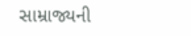સામ્રાજ્યની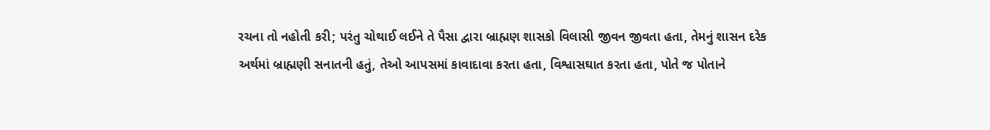રચના તો નહોતી કરી; પરંતુ ચોથાઈ લઈને તે પૈસા દ્વારા બ્રાહ્મણ શાસકો વિલાસી જીવન જીવતા હતા, તેમનું શાસન દરેક અર્થમાં બ્રાહ્મણી સનાતની હતું, તેઓ આપસમાં કાવાદાવા કરતા હતા, વિશ્વાસઘાત કરતા હતા, પોતે જ પોતાને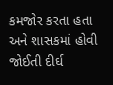કમજોર કરતા હતા અને શાસકમાં હોવી જોઈતી દીર્ઘ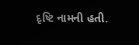દૃષ્ટિ નામની હતી.